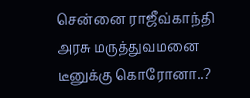சென்னை ராஜீவ்காந்தி அரசு மருத்துவமனை டீனுக்கு கொரோனா..?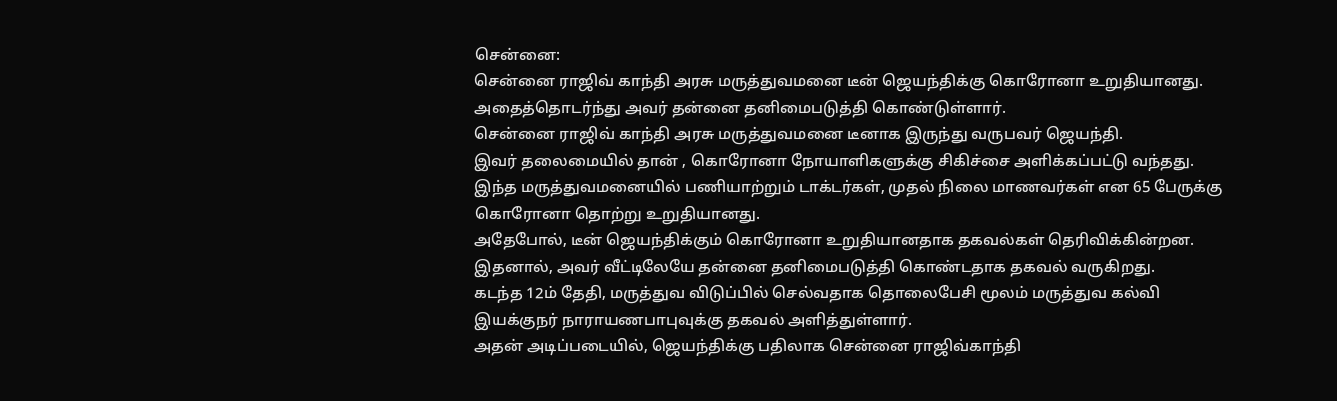சென்னை:
சென்னை ராஜிவ் காந்தி அரசு மருத்துவமனை டீன் ஜெயந்திக்கு கொரோனா உறுதியானது.
அதைத்தொடர்ந்து அவர் தன்னை தனிமைபடுத்தி கொண்டுள்ளார்.
சென்னை ராஜிவ் காந்தி அரசு மருத்துவமனை டீனாக இருந்து வருபவர் ஜெயந்தி.
இவர் தலைமையில் தான் , கொரோனா நோயாளிகளுக்கு சிகிச்சை அளிக்கப்பட்டு வந்தது.
இந்த மருத்துவமனையில் பணியாற்றும் டாக்டர்கள், முதல் நிலை மாணவர்கள் என 65 பேருக்கு கொரோனா தொற்று உறுதியானது.
அதேபோல், டீன் ஜெயந்திக்கும் கொரோனா உறுதியானதாக தகவல்கள் தெரிவிக்கின்றன.
இதனால், அவர் வீட்டிலேயே தன்னை தனிமைபடுத்தி கொண்டதாக தகவல் வருகிறது.
கடந்த 12ம் தேதி, மருத்துவ விடுப்பில் செல்வதாக தொலைபேசி மூலம் மருத்துவ கல்வி இயக்குநர் நாராயணபாபுவுக்கு தகவல் அளித்துள்ளார்.
அதன் அடிப்படையில், ஜெயந்திக்கு பதிலாக சென்னை ராஜிவ்காந்தி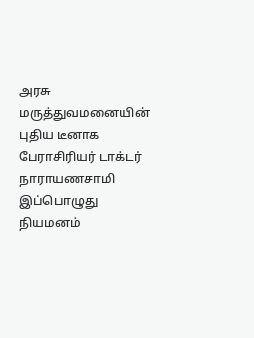அரசு மருத்துவமனையின் புதிய டீனாக பேராசிரியர் டாக்டர் நாராயணசாமி இப்பொழுது நியமனம்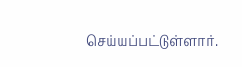செய்யப்பட்டுள்ளார்.